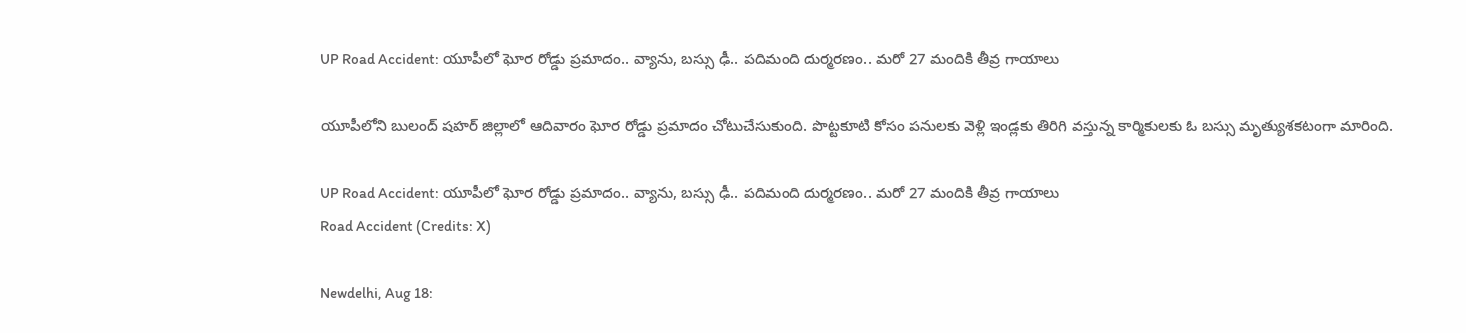UP Road Accident: యూపీలో ఘోర రోడ్డు ప్రమాదం.. వ్యాను, బస్సు ఢీ.. పదిమంది దుర్మరణం.. మరో 27 మందికి తీవ్ర గాయాలు

యూపీలోని బులంద్ షహర్ జిల్లాలో ఆదివారం ఘోర రోడ్డు ప్రమాదం చోటుచేసుకుంది. పొట్టకూటి కోసం పనులకు వెళ్లి ఇండ్లకు తిరిగి వస్తున్న కార్మికులకు ఓ బస్సు మృత్యుశకటంగా మారింది.

UP Road Accident: యూపీలో ఘోర రోడ్డు ప్రమాదం.. వ్యాను, బస్సు ఢీ.. పదిమంది దుర్మరణం.. మరో 27 మందికి తీవ్ర గాయాలు
Road Accident (Credits: X)

Newdelhi, Aug 18: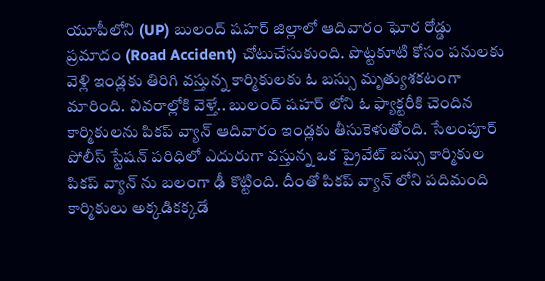యూపీలోని (UP) బులంద్ షహర్ జిల్లాలో ఆదివారం ఘోర రోడ్డు ప్రమాదం (Road Accident) చోటుచేసుకుంది. పొట్టకూటి కోసం పనులకు వెళ్లి ఇండ్లకు తిరిగి వస్తున్న కార్మికులకు ఓ బస్సు మృత్యుశకటంగా మారింది. వివరాల్లోకి వెళ్తే.. బులంద్ షహర్ లోని ఓ ఫ్యాక్టరీకి చెందిన కార్మికులను పికప్ వ్యాన్ ఆదివారం ఇండ్లకు తీసుకెళుతోంది. సేలంపూర్ పోలీస్ స్టేషన్ పరిధిలో ఎదురుగా వస్తున్న ఒక ప్రైవేట్ బస్సు కార్మికుల పికప్ వ్యాన్ ను బలంగా ఢీ కొట్టింది. దీంతో పికప్ వ్యాన్ లోని పదిమంది కార్మికులు అక్కడికక్కడే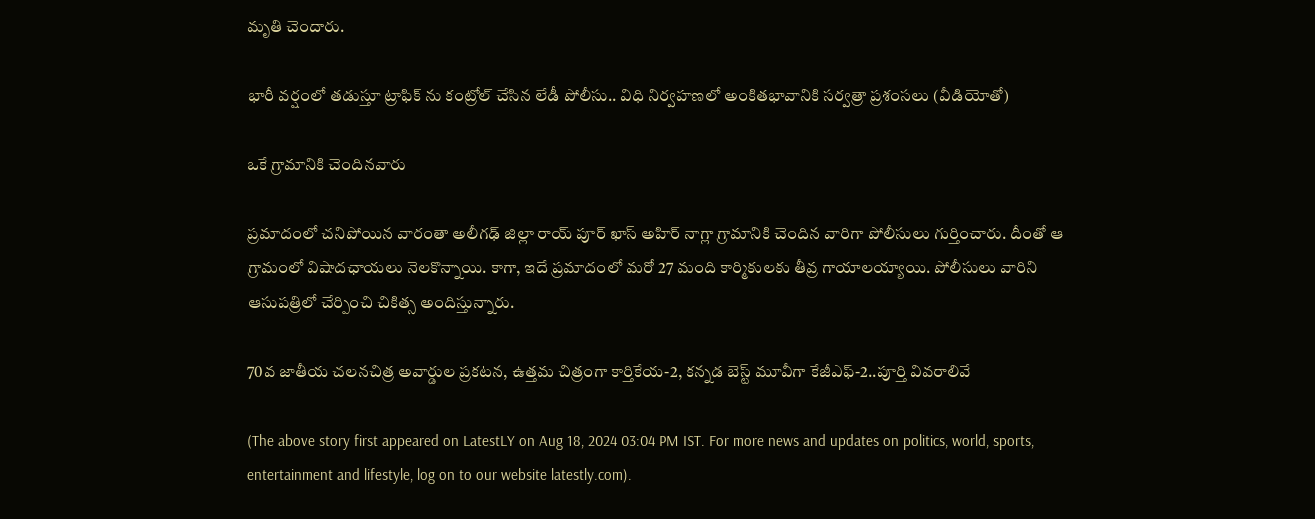మృతి చెందారు.

భారీ వర్షంలో తడుస్తూ ట్రాఫిక్‌ ను కంట్రోల్ చేసిన లేడీ పోలీసు.. విధి నిర్వహణలో అంకితభావానికి సర్వత్రా ప్రశంసలు (వీడియోతో)

ఒకే గ్రామానికి చెందినవారు

ప్రమాదంలో చనిపోయిన వారంతా అలీగఢ్ జిల్లా రాయ్ పూర్ ఖాస్ అహిర్ నాగ్లా గ్రామానికి చెందిన వారిగా పోలీసులు గుర్తించారు. దీంతో ఆ గ్రామంలో విషాదఛాయలు నెలకొన్నాయి. కాగా, ఇదే ప్రమాదంలో మరో 27 మంది కార్మికులకు తీవ్ర గాయాలయ్యాయి. పోలీసులు వారిని ఆసుపత్రిలో చేర్పించి చికిత్స అందిస్తున్నారు.

70వ జాతీయ చలనచిత్ర అవార్డుల ప్రకటన, ఉత్తమ చిత్రంగా కార్తికేయ-2, కన్నడ బెస్ట్ మూవీగా కేజీఎఫ్‌-2..పూర్తి వివరాలివే

(The above story first appeared on LatestLY on Aug 18, 2024 03:04 PM IST. For more news and updates on politics, world, sports, entertainment and lifestyle, log on to our website latestly.com).